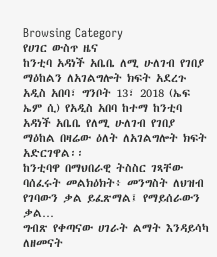Browsing Category
የሀገር ውስጥ ዜና
ከንቲባ አዳነች አቤቤ ለሚ ሁለገብ የገበያ ማዕከልን ለአገልግሎት ክፍት አደረጉ
አዲስ አበባ፣ ግንቦት 13፣ 2018 (ኤፍ ኤም ሲ) የአዲስ አበባ ከተማ ከንቲባ አዳነች አቤቤ የለሚ ሁለገብ የገበያ ማዕከል በዛሬው ዕለት ለአገልግሎት ክፍት አድርገዋል፡፡
ከንቲባዋ በማህበራዊ ትስስር ገጻቸው ባሰፈሩት መልክዕክት፥ መንግስት ለህዝብ የገባውን ቃል ይፈጽማል፤ የማይሰራውን ቃል…
ግብጽ የቀጣናው ሀገራት ልማት እንዳይሳካ ለዘመናት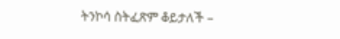ትንኮሳ ስትፈጽም ቆይታለች –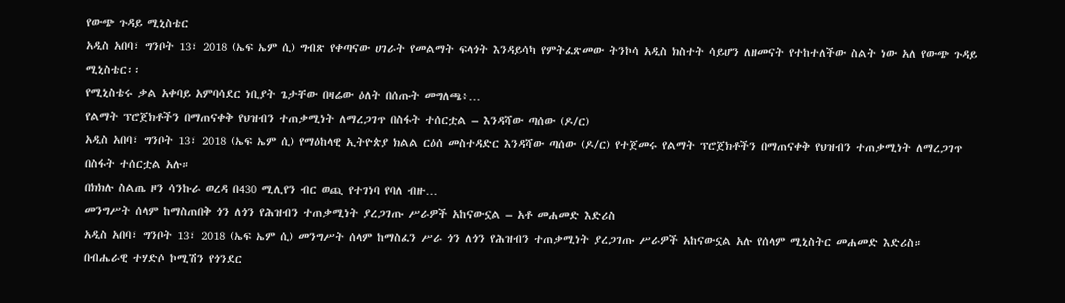የውጭ ጉዳይ ሚኒስቴር
አዲስ አበባ፣ ግንቦት 13፣ 2018 (ኤፍ ኤም ሲ) ግብጽ የቀጣናው ሀገራት የመልማት ፍላጎት እንዳይሳካ የምትፈጽመው ትንኮሳ አዲስ ክስተት ሳይሆን ለዘመናት የተከተለችው ስልት ነው አለ የውጭ ጉዳይ ሚኒስቴር፡፡
የሚኒስቴሩ ቃል አቀባይ አምባሳደር ነቢያት ጌታቸው በዛሬው ዕለት በሰጡት መግለጫ፥…
የልማት ፕሮጀክቶችን በማጠናቀቅ የህዝብን ተጠቃሚነት ለማረጋገጥ በስፋት ተሰርቷል – እንዳሻው ጣሰው (ዶ/ር)
አዲስ አበባ፣ ግንቦት 13፣ 2018 (ኤፍ ኤም ሲ) የማዕከላዊ ኢትዮጵያ ክልል ርዕሰ መስተዳድር እንዳሻው ጣሰው (ዶ/ር) የተጀመሩ የልማት ፕሮጀክቶችን በማጠናቀቅ የህዝብን ተጠቃሚነት ለማረጋገጥ በስፋት ተሰርቷል አሉ።
በክክሉ ስልጤ ዞን ሳንኩራ ወረዳ በ430 ሚሊየን ብር ወጪ የተገነባ የባለ ብዙ…
መንግሥት ሰላም ከማስጠበቅ ጎን ለጎን የሕዝብን ተጠቃሚነት ያረጋገጡ ሥራዎች አከናውኗል – አቶ መሐመድ እድሪስ
አዲስ አበባ፣ ግንቦት 13፣ 2018 (ኤፍ ኤም ሲ) መንግሥት ሰላም ከማስፈን ሥራ ጎን ለጎን የሕዝብን ተጠቃሚነት ያረጋገጡ ሥራዎች አከናውኗል አሉ የሰላም ሚኒስትር መሐመድ እድሪስ።
በብሔራዊ ተሃድሶ ኮሚሽን የጎንደር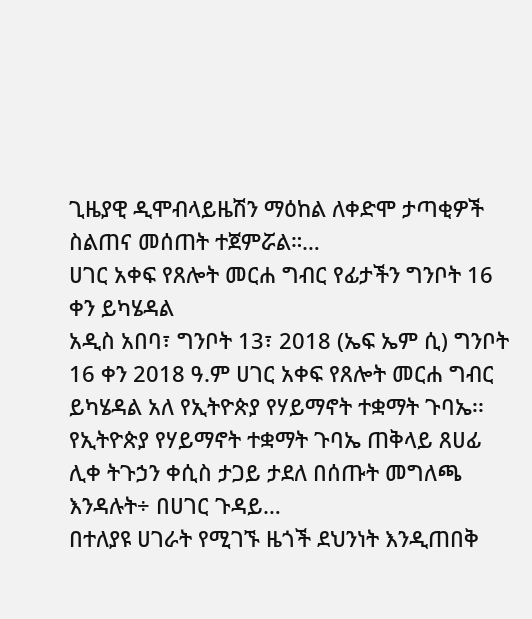ጊዜያዊ ዲሞብላይዜሽን ማዕከል ለቀድሞ ታጣቂዎች ስልጠና መሰጠት ተጀምሯል።…
ሀገር አቀፍ የጸሎት መርሐ ግብር የፊታችን ግንቦት 16 ቀን ይካሄዳል
አዲስ አበባ፣ ግንቦት 13፣ 2018 (ኤፍ ኤም ሲ) ግንቦት 16 ቀን 2018 ዓ.ም ሀገር አቀፍ የጸሎት መርሐ ግብር ይካሄዳል አለ የኢትዮጵያ የሃይማኖት ተቋማት ጉባኤ፡፡
የኢትዮጵያ የሃይማኖት ተቋማት ጉባኤ ጠቅላይ ጸሀፊ ሊቀ ትጉኃን ቀሲስ ታጋይ ታደለ በሰጡት መግለጫ እንዳሉት÷ በሀገር ጉዳይ…
በተለያዩ ሀገራት የሚገኙ ዜጎች ደህንነት እንዲጠበቅ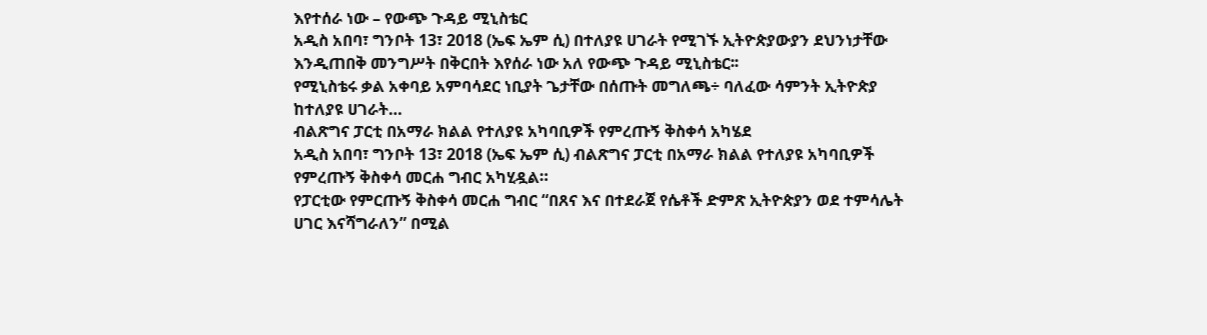እየተሰራ ነው – የውጭ ጉዳይ ሚኒስቴር
አዲስ አበባ፣ ግንቦት 13፣ 2018 (ኤፍ ኤም ሲ) በተለያዩ ሀገራት የሚገኙ ኢትዮጵያውያን ደህንነታቸው እንዲጠበቅ መንግሥት በቅርበት እየሰራ ነው አለ የውጭ ጉዳይ ሚኒስቴር፡፡
የሚኒስቴሩ ቃል አቀባይ አምባሳደር ነቢያት ጌታቸው በሰጡት መግለጫ÷ ባለፈው ሳምንት ኢትዮጵያ ከተለያዩ ሀገራት…
ብልጽግና ፓርቲ በአማራ ክልል የተለያዩ አካባቢዎች የምረጡኝ ቅስቀሳ አካሄደ
አዲስ አበባ፣ ግንቦት 13፣ 2018 (ኤፍ ኤም ሲ) ብልጽግና ፓርቲ በአማራ ክልል የተለያዩ አካባቢዎች የምረጡኝ ቅስቀሳ መርሐ ግብር አካሂዷል።
የፓርቲው የምርጡኝ ቅስቀሳ መርሐ ግብር “በጸና እና በተደራጀ የሴቶች ድምጽ ኢትዮጵያን ወደ ተምሳሌት ሀገር እናሻግራለን” በሚል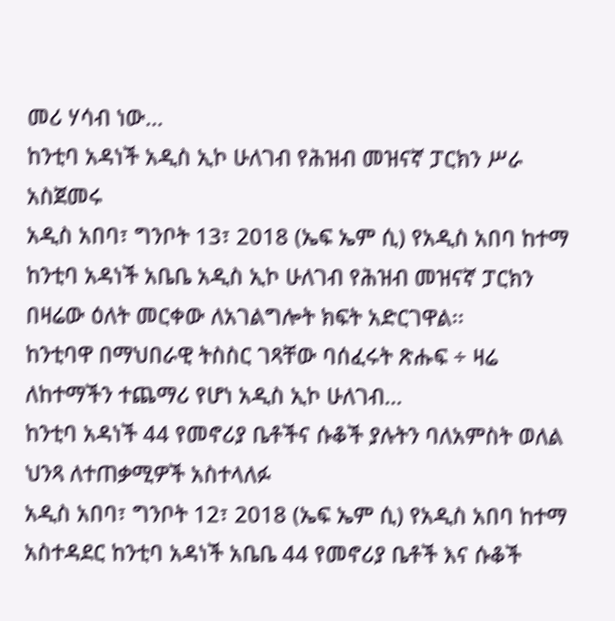መሪ ሃሳብ ነው…
ከንቲባ አዳነች አዲስ ኢኮ ሁለገብ የሕዝብ መዝናኛ ፓርክን ሥራ አስጀመሩ
አዲስ አበባ፣ ግንቦት 13፣ 2018 (ኤፍ ኤም ሲ) የአዲስ አበባ ከተማ ከንቲባ አዳነች አቤቤ አዲስ ኢኮ ሁለገብ የሕዝብ መዝናኛ ፓርክን በዛሬው ዕለት መርቀው ለአገልግሎት ክፍት አድርገዋል፡፡
ከንቲባዋ በማህበራዊ ትስስር ገጻቸው ባሰፈሩት ጽሑፍ ÷ ዛሬ ለከተማችን ተጨማሪ የሆነ አዲስ ኢኮ ሁለገብ…
ከንቲባ አዳነች 44 የመኖሪያ ቤቶችና ሱቆች ያሉትን ባለአምስት ወለል ህንጻ ለተጠቃሚዎች አስተላለፉ
አዲስ አበባ፣ ግንቦት 12፣ 2018 (ኤፍ ኤም ሲ) የአዲስ አበባ ከተማ አስተዳደር ከንቲባ አዳነች አቤቤ 44 የመኖሪያ ቤቶች እና ሱቆች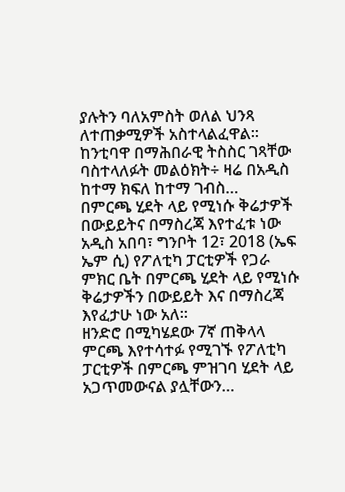ያሉትን ባለአምስት ወለል ህንጻ ለተጠቃሚዎች አስተላልፈዋል።
ከንቲባዋ በማሕበራዊ ትስስር ገጻቸው ባስተላለፉት መልዕክት÷ ዛሬ በአዲስ ከተማ ክፍለ ከተማ ገብስ…
በምርጫ ሂደት ላይ የሚነሱ ቅሬታዎች በውይይትና በማስረጃ እየተፈቱ ነው
አዲስ አበባ፣ ግንቦት 12፣ 2018 (ኤፍ ኤም ሲ) የፖለቲካ ፓርቲዎች የጋራ ምክር ቤት በምርጫ ሂደት ላይ የሚነሱ ቅሬታዎችን በውይይት እና በማስረጃ እየፈታሁ ነው አለ።
ዘንድሮ በሚካሄደው 7ኛ ጠቅላላ ምርጫ እየተሳተፉ የሚገኙ የፖለቲካ ፓርቲዎች በምርጫ ምዝገባ ሂደት ላይ አጋጥመውናል ያሏቸውን…